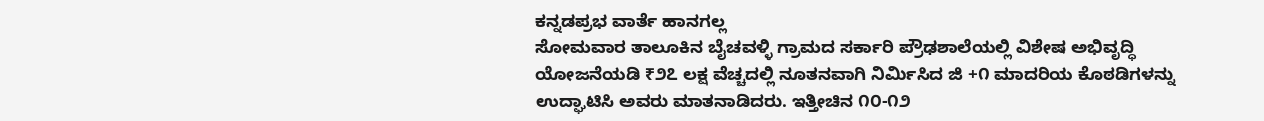ಕನ್ನಡಪ್ರಭ ವಾರ್ತೆ ಹಾನಗಲ್ಲ
ಸೋಮವಾರ ತಾಲೂಕಿನ ಬೈಚವಳ್ಳಿ ಗ್ರಾಮದ ಸರ್ಕಾರಿ ಪ್ರೌಢಶಾಲೆಯಲ್ಲಿ ವಿಶೇಷ ಅಭಿವೃದ್ಧಿ ಯೋಜನೆಯಡಿ ₹೨೭ ಲಕ್ಷ ವೆಚ್ಚದಲ್ಲಿ ನೂತನವಾಗಿ ನಿರ್ಮಿಸಿದ ಜಿ +೧ ಮಾದರಿಯ ಕೊಠಡಿಗಳನ್ನು ಉದ್ಘಾಟಿಸಿ ಅವರು ಮಾತನಾಡಿದರು. ಇತ್ತೀಚಿನ ೧೦-೧೨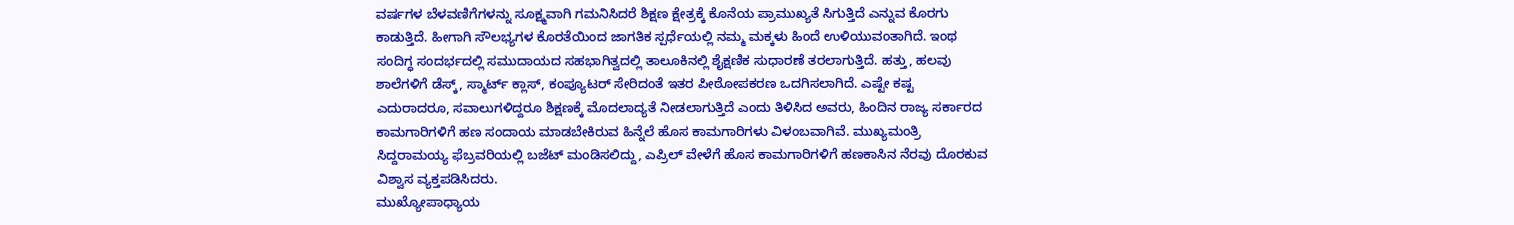ವರ್ಷಗಳ ಬೆಳವಣಿಗೆಗಳನ್ನು ಸೂಕ್ಷ್ಮವಾಗಿ ಗಮನಿಸಿದರೆ ಶಿಕ್ಷಣ ಕ್ಷೇತ್ರಕ್ಕೆ ಕೊನೆಯ ಪ್ರಾಮುಖ್ಯತೆ ಸಿಗುತ್ತಿದೆ ಎನ್ನುವ ಕೊರಗು ಕಾಡುತ್ತಿದೆ. ಹೀಗಾಗಿ ಸೌಲಭ್ಯಗಳ ಕೊರತೆಯಿಂದ ಜಾಗತಿಕ ಸ್ಪರ್ಧೆಯಲ್ಲಿ ನಮ್ಮ ಮಕ್ಕಳು ಹಿಂದೆ ಉಳಿಯುವಂತಾಗಿದೆ. ಇಂಥ ಸಂದಿಗ್ಧ ಸಂದರ್ಭದಲ್ಲಿ ಸಮುದಾಯದ ಸಹಭಾಗಿತ್ವದಲ್ಲಿ ತಾಲೂಕಿನಲ್ಲಿ ಶೈಕ್ಷಣಿಕ ಸುಧಾರಣೆ ತರಲಾಗುತ್ತಿದೆ. ಹತ್ತು, ಹಲವು ಶಾಲೆಗಳಿಗೆ ಡೆಸ್ಕ್, ಸ್ಮಾರ್ಟ್ ಕ್ಲಾಸ್, ಕಂಪ್ಯೂಟರ್ ಸೇರಿದಂತೆ ಇತರ ಪೀಠೋಪಕರಣ ಒದಗಿಸಲಾಗಿದೆ. ಎಷ್ಟೇ ಕಷ್ಟ ಎದುರಾದರೂ, ಸವಾಲುಗಳಿದ್ದರೂ ಶಿಕ್ಷಣಕ್ಕೆ ಮೊದಲಾದ್ಯತೆ ನೀಡಲಾಗುತ್ತಿದೆ ಎಂದು ತಿಳಿಸಿದ ಅವರು, ಹಿಂದಿನ ರಾಜ್ಯ ಸರ್ಕಾರದ ಕಾಮಗಾರಿಗಳಿಗೆ ಹಣ ಸಂದಾಯ ಮಾಡಬೇಕಿರುವ ಹಿನ್ನೆಲೆ ಹೊಸ ಕಾಮಗಾರಿಗಳು ವಿಳಂಬವಾಗಿವೆ. ಮುಖ್ಯಮಂತ್ರಿ ಸಿದ್ದರಾಮಯ್ಯ ಫೆಬ್ರವರಿಯಲ್ಲಿ ಬಜೆಟ್ ಮಂಡಿಸಲಿದ್ದು, ಎಪ್ರಿಲ್ ವೇಳೆಗೆ ಹೊಸ ಕಾಮಗಾರಿಗಳಿಗೆ ಹಣಕಾಸಿನ ನೆರವು ದೊರಕುವ ವಿಶ್ವಾಸ ವ್ಯಕ್ತಪಡಿಸಿದರು.
ಮುಖ್ಯೋಪಾಧ್ಯಾಯ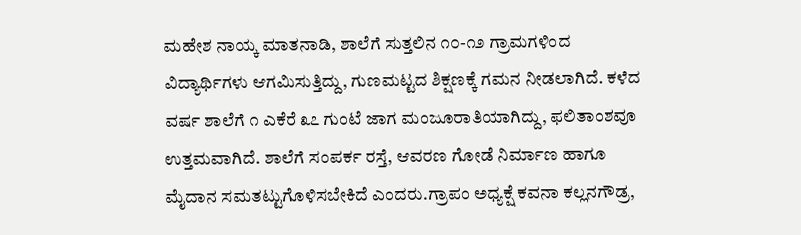ಮಹೇಶ ನಾಯ್ಕ ಮಾತನಾಡಿ, ಶಾಲೆಗೆ ಸುತ್ತಲಿನ ೧೦-೧೨ ಗ್ರಾಮಗಳಿಂದ ವಿದ್ಯಾರ್ಥಿಗಳು ಆಗಮಿಸುತ್ತಿದ್ದು, ಗುಣಮಟ್ಟದ ಶಿಕ್ಷಣಕ್ಕೆ ಗಮನ ನೀಡಲಾಗಿದೆ. ಕಳೆದ ವರ್ಷ ಶಾಲೆಗೆ ೧ ಎಕೆರೆ ೩೭ ಗುಂಟೆ ಜಾಗ ಮಂಜೂರಾತಿಯಾಗಿದ್ದು, ಫಲಿತಾಂಶವೂ ಉತ್ತಮವಾಗಿದೆ. ಶಾಲೆಗೆ ಸಂಪರ್ಕ ರಸ್ತೆ, ಆವರಣ ಗೋಡೆ ನಿರ್ಮಾಣ ಹಾಗೂ ಮೈದಾನ ಸಮತಟ್ಟುಗೊಳಿಸಬೇಕಿದೆ ಎಂದರು.ಗ್ರಾಪಂ ಅಧ್ಯಕ್ಷೆ ಕವನಾ ಕಲ್ಲನಗೌಡ್ರ,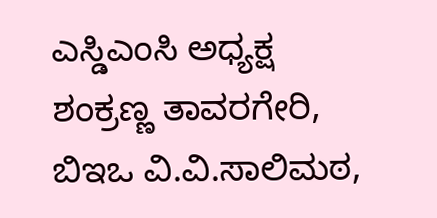ಎಸ್ಡಿಎಂಸಿ ಅಧ್ಯಕ್ಷ ಶಂಕ್ರಣ್ಣ ತಾವರಗೇರಿ, ಬಿಇಒ ವಿ.ವಿ.ಸಾಲಿಮಠ,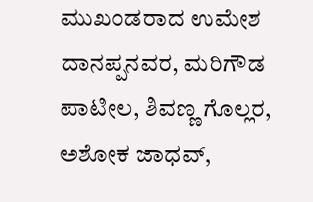ಮುಖಂಡರಾದ ಉಮೇಶ ದಾನಪ್ಪನವರ, ಮರಿಗೌಡ ಪಾಟೀಲ, ಶಿವಣ್ಣ ಗೊಲ್ಲರ, ಅಶೋಕ ಜಾಧವ್,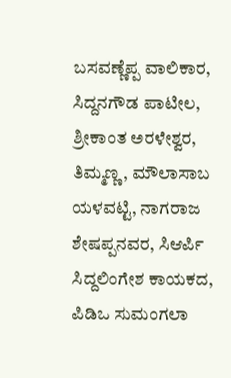ಬಸವಣ್ಣೆಪ್ಪ ವಾಲಿಕಾರ, ಸಿದ್ದನಗೌಡ ಪಾಟೀಲ, ಶ್ರೀಕಾಂತ ಅರಳೇಶ್ವರ, ತಿಮ್ಮಣ್ಣ, ಮೌಲಾಸಾಬ ಯಳವಟ್ಟಿ, ನಾಗರಾಜ ಶೇಷಪ್ಪನವರ, ಸಿಆರ್ಪಿ ಸಿದ್ದಲಿಂಗೇಶ ಕಾಯಕದ, ಪಿಡಿಒ ಸುಮಂಗಲಾ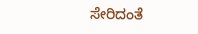ಸೇರಿದಂತೆ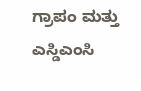ಗ್ರಾಪಂ ಮತ್ತು ಎಸ್ಡಿಎಂಸಿ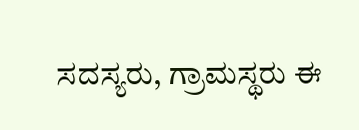ಸದಸ್ಯರು, ಗ್ರಾಮಸ್ಥರು ಈ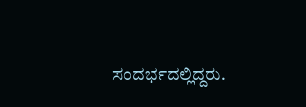ಸಂದರ್ಭದಲ್ಲಿದ್ದರು.